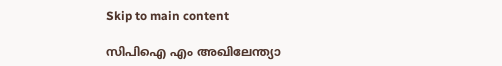Skip to main content

സിപിഐ എം അഖിലേന്ത്യാ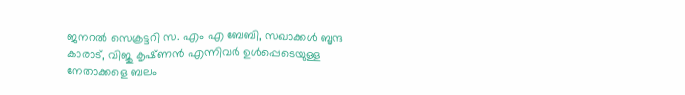ജനറല്‍ സെക്രട്ടറി സ. എം എ ബേബി, സഖാക്കള്‍ ബൃന്ദ കാരാട്‌, വിജു കൃഷ്‌ണന്‍ എന്നിവർ ഉള്‍പ്പെടെയുള്ള നേതാക്കളെ ബലം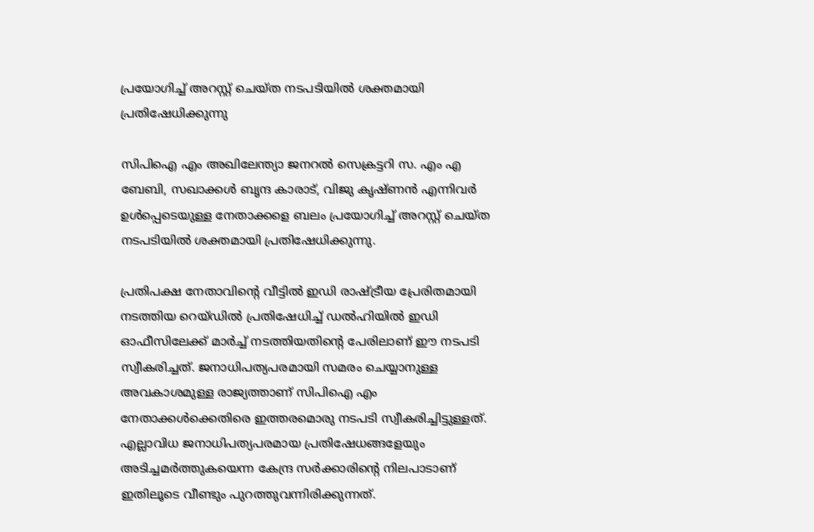പ്രയോഗിച്ച്‌ അറസ്റ്റ്‌ ചെയ്‌ത നടപടിയില്‍ ശക്തമായി പ്രതിഷേധിക്കുന്നു

സിപിഐ എം അഖിലേന്ത്യാ ജനറല്‍ സെക്രട്ടറി സ. എം എ ബേബി, സഖാക്കള്‍ ബൃന്ദ കാരാട്‌, വിജു കൃഷ്‌ണന്‍ എന്നിവർ ഉള്‍പ്പെടെയുള്ള നേതാക്കളെ ബലം പ്രയോഗിച്ച്‌ അറസ്റ്റ്‌ ചെയ്‌ത നടപടിയില്‍ ശക്തമായി പ്രതിഷേധിക്കുന്നു.

പ്രതിപക്ഷ നേതാവിന്റെ വീട്ടില്‍ ഇഡി രാഷ്‌ട്രീയ പ്രേരിതമായി നടത്തിയ റെയ്‌ഡില്‍ പ്രതിഷേധിച്ച്‌ ഡല്‍ഹിയില്‍ ഇഡി ഓഫീസിലേക്ക്‌ മാര്‍ച്ച്‌ നടത്തിയതിന്റെ പേരിലാണ്‌ ഈ നടപടി സ്വീകരിച്ചത്‌. ജനാധിപത്യപരമായി സമരം ചെയ്യാനുള്ള അവകാശമുള്ള രാജ്യത്താണ്‌ സിപിഐ എം നേതാക്കള്‍ക്കെതിരെ ഇത്തരമൊരു നടപടി സ്വീകരിച്ചിട്ടുള്ളത്‌. എല്ലാവിധ ജനാധിപത്യപരമായ പ്രതിഷേധങ്ങളേയും അടിച്ചമര്‍ത്തുകയെന്ന കേന്ദ്ര സര്‍ക്കാരിന്റെ നിലപാടാണ്‌ ഇതിലൂടെ വീണ്ടും പുറത്തുവന്നിരിക്കുന്നത്‌.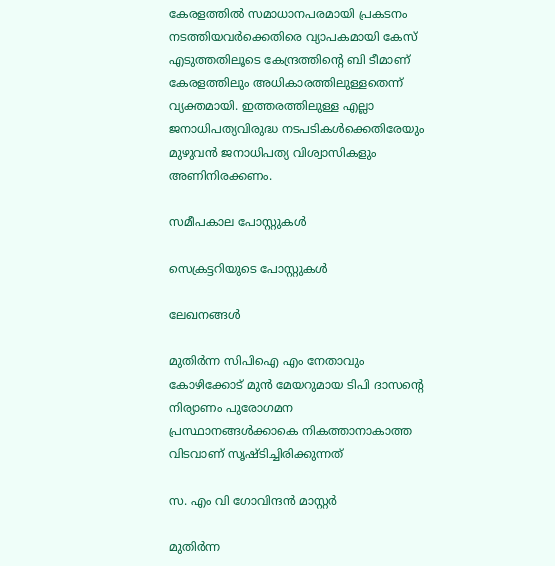കേരളത്തില്‍ സമാധാനപരമായി പ്രകടനം നടത്തിയവര്‍ക്കെതിരെ വ്യാപകമായി കേസ്‌ എടുത്തതിലൂടെ കേന്ദ്രത്തിന്റെ ബി ടീമാണ്‌ കേരളത്തിലും അധികാരത്തിലുള്ളതെന്ന്‌ വ്യക്തമായി. ഇത്തരത്തിലുള്ള എല്ലാ ജനാധിപത്യവിരുദ്ധ നടപടികള്‍ക്കെതിരേയും മുഴുവന്‍ ജനാധിപത്യ വിശ്വാസികളും അണിനിരക്കണം.

സമീപകാല പോസ്റ്റുകൾ

സെക്രട്ടറിയുടെ പോസ്റ്റുകൾ

ലേഖനങ്ങൾ

മുതിർന്ന സിപിഐ എം നേതാവും കോഴിക്കോട്‌ മുൻ മേയറുമായ ടിപി ദാസന്റെ നിര്യാണം പുരോഗമന പ്രസ്ഥാനങ്ങൾക്കാകെ നികത്താനാകാത്ത വിടവാണ്‌ സൃഷ്ടിച്ചിരിക്കുന്നത്‌

സ. എം വി ഗോവിന്ദൻ മാസ്റ്റർ

മുതിർന്ന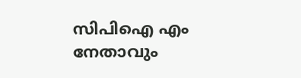സിപിഐ എം നേതാവും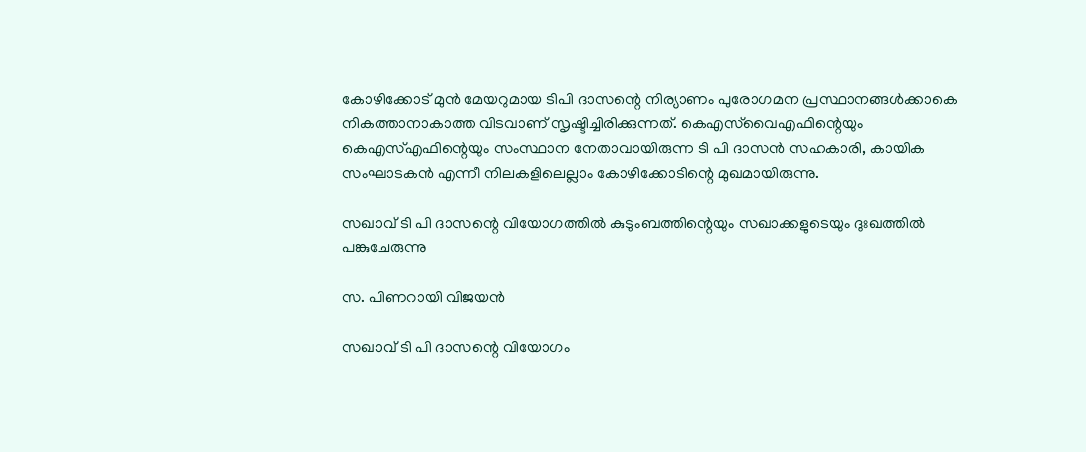കോഴിക്കോട്‌ മുൻ മേയറുമായ ടിപി ദാസന്റെ നിര്യാണം പുരോഗമന പ്രസ്ഥാനങ്ങൾക്കാകെ നികത്താനാകാത്ത വിടവാണ്‌ സൃഷ്ടിച്ചിരിക്കുന്നത്‌. കെഎസ്‌വൈഎഫിന്റെയും കെഎസ്‌എഫിന്റെയും സംസ്ഥാന നേതാവായിരുന്ന ടി പി ദാസൻ സഹകാരി, കായിക സംഘാടകൻ എന്നീ നിലകളിലെല്ലാം കോഴിക്കോടിന്റെ മുഖമായിരുന്നു.

സഖാവ് ടി പി ദാസന്റെ വിയോഗത്തിൽ കുടുംബത്തിന്റെയും സഖാക്കളുടെയും ദുഃഖത്തിൽ പങ്കുചേരുന്നു

സ. പിണറായി വിജയൻ

സഖാവ് ടി പി ദാസന്റെ വിയോഗം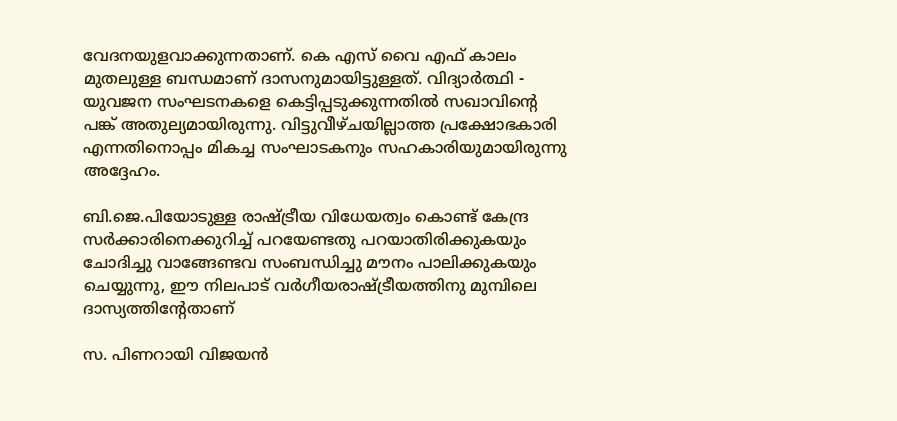വേദനയുളവാക്കുന്നതാണ്. കെ എസ് വൈ എഫ് കാലം മുതലുള്ള ബന്ധമാണ് ദാസനുമായിട്ടുള്ളത്. വിദ്യാർത്ഥി - യുവജന സംഘടനകളെ കെട്ടിപ്പടുക്കുന്നതിൽ സഖാവിന്റെ പങ്ക് അതുല്യമായിരുന്നു. വിട്ടുവീഴ്ചയില്ലാത്ത പ്രക്ഷോഭകാരി എന്നതിനൊപ്പം മികച്ച സംഘാടകനും സഹകാരിയുമായിരുന്നു അദ്ദേഹം.

ബി.ജെ.പിയോടുള്ള രാഷ്ട്രീയ വിധേയത്വം കൊണ്ട് കേന്ദ്ര സര്‍ക്കാരിനെക്കുറിച്ച് പറയേണ്ടതു പറയാതിരിക്കുകയും ചോദിച്ചു വാങ്ങേണ്ടവ സംബന്ധിച്ചു മൗനം പാലിക്കുകയും ചെയ്യുന്നു, ഈ നിലപാട് വര്‍ഗീയരാഷ്ട്രീയത്തിനു മുമ്പിലെ ദാസ്യത്തിന്‍റേതാണ്

സ. പിണറായി വിജയൻ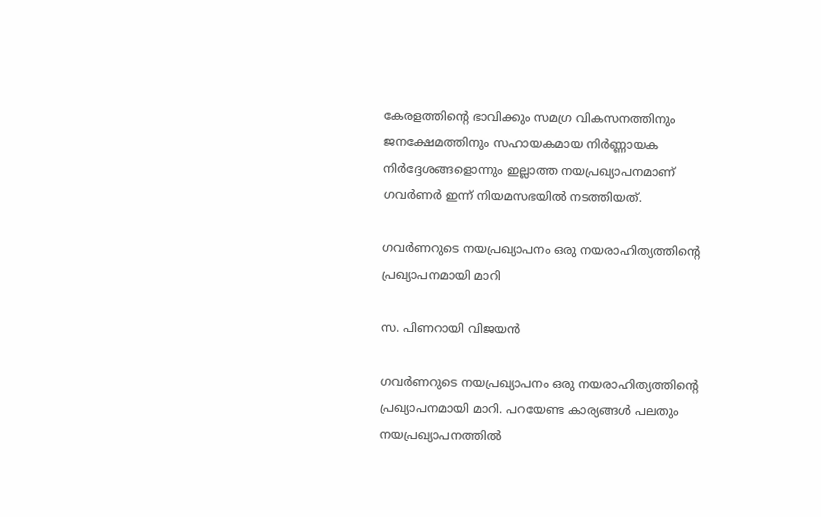കേരളത്തിന്റെ ഭാവിക്കും സമഗ്ര വികസനത്തിനും ജനക്ഷേമത്തിനും സഹായകമായ നിര്‍ണ്ണായക നിര്‍ദ്ദേശങ്ങളൊന്നും ഇല്ലാത്ത നയപ്രഖ്യാപനമാണ് ഗവർണർ ഇന്ന് നിയമസഭയില്‍ നടത്തിയത്.

ഗവർണറുടെ നയപ്രഖ്യാപനം ഒരു നയരാഹിത്യത്തിന്റെ പ്രഖ്യാപനമായി മാറി

സ. പിണറായി വിജയൻ

ഗവർണറുടെ നയപ്രഖ്യാപനം ഒരു നയരാഹിത്യത്തിന്റെ പ്രഖ്യാപനമായി മാറി. പറയേണ്ട കാര്യങ്ങൾ പലതും നയപ്രഖ്യാപനത്തിൽ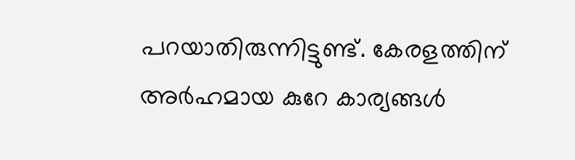പറയാതിരുന്നിട്ടുണ്ട്. കേരളത്തിന് അർഹമായ കുറേ കാര്യങ്ങൾ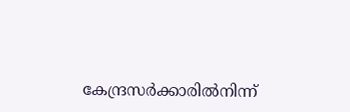കേന്ദ്രസര്‍ക്കാരില്‍നിന്ന്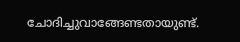ചോദിച്ചുവാങ്ങേണ്ടതായുണ്ട്.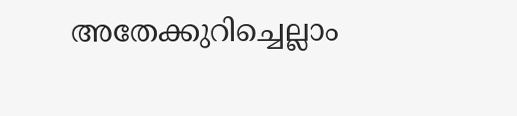അതേക്കുറിച്ചെല്ലാം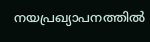നയപ്രഖ്യാപനത്തിൽ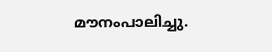മൗനംപാലിച്ചു.